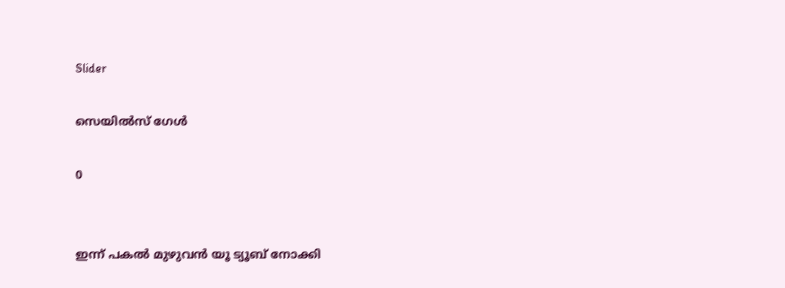Slider

സെയിൽസ് ഗേൾ

0


ഇന്ന് പകൽ മുഴുവൻ യൂ ട്യൂബ് നോക്കി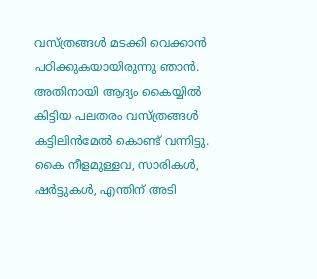വസ്ത്രങ്ങൾ മടക്കി വെക്കാൻ പഠിക്കുകയായിരുന്നു ഞാൻ. അതിനായി ആദ്യം കൈയ്യിൽ കിട്ടിയ പലതരം വസ്ത്രങ്ങൾ കട്ടിലിൻമേൽ കൊണ്ട് വന്നിട്ടു. കൈ നീളമുള്ളവ, സാരികൾ, ഷർട്ടുകൾ, എന്തിന് അടി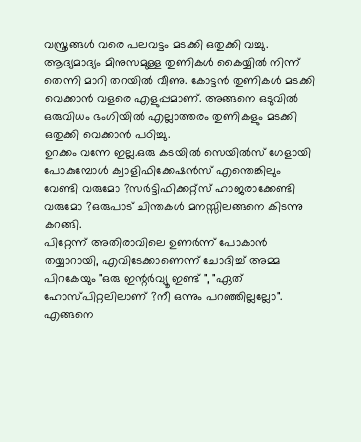വസ്ത്രങ്ങൾ വരെ പലവട്ടം മടക്കി ഒതുക്കി വച്ചു. ആദ്യമാദ്യം മിനുസമുള്ള തുണികൾ കൈയ്യിൽ നിന്ന് തെന്നി മാറി തറയിൽ വീണു. കോട്ടൻ തുണികൾ മടക്കി വെക്കാൻ വളരെ എളുപ്പമാണ്. അങ്ങനെ ഒടുവിൽ ഒരുവിധം ഭംഗിയിൽ എല്ലാത്തരം തുണികളും മടക്കി ഒതുക്കി വെക്കാൻ പഠിച്ചു.
ഉറക്കം വന്നേ ഇല്ല.ഒരു കടയിൽ സെയിൽസ് ഗേളായി പോകുമ്പോൾ ക്വാളിഫിക്കേഷൻസ് എന്തെങ്കിലും വേണ്ടി വരുമോ ?സർട്ടിഫിക്കറ്റ്സ് ഹാജരാക്കേണ്ടി വരുമോ ?ഒരുപാട് ചിന്തകൾ മനസ്സിലങ്ങനെ കിടന്നു കറങ്ങി.
പിറ്റേന്ന് അതിരാവിലെ ഉണർന്ന് പോകാൻ തയ്യാറായി, എവിടേക്കാണെന്ന് ചോദിച്ച് അമ്മ പിറകേയും "ഒരു ഇന്റർവ്യൂ ഇണ്ട് ", "ഏത് ഹോസ്പിറ്റലിലാണ് ?നീ ഒന്നും പറഞ്ഞില്ലല്ലോ". എങ്ങനെ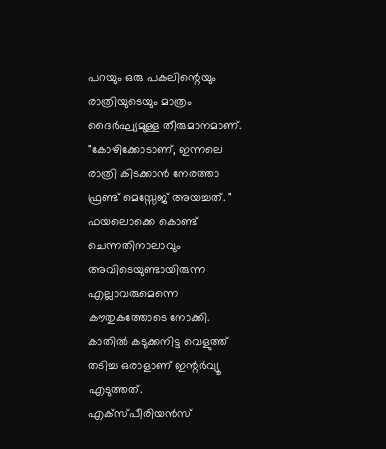പറയും ഒരു പകലിന്റെയും രാത്രിയുടെയും മാത്രം ദൈർഘ്യമുള്ള തീരുമാനമാണ്. "കോഴിക്കോടാണ്, ഇന്നലെ രാത്രി കിടക്കാൻ നേരത്താ ഫ്രണ്ട് മെസ്സേജ് അയച്ചത്. "
ഫയലൊക്കെ കൊണ്ട് ചെന്നതിനാലാവും അവിടെയുണ്ടായിരുന്ന എല്ലാവരുമെന്നെ കൗതുകത്തോടെ നോക്കി. കാതിൽ കടുക്കനിട്ട വെളുത്ത് തടിച്ച ഒരാളാണ് ഇന്റർവ്യൂ എടുത്തത്. എക്സ്പീരിയൻസ്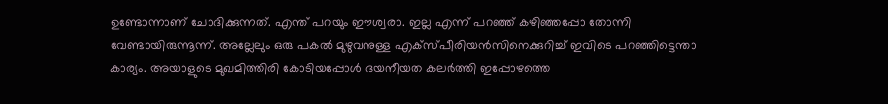ഉണ്ടോന്നാണ് ചോദിക്കുന്നത്. എന്ത് പറയും ഈശ്വരാ. ഇല്ല എന്ന് പറഞ്ഞ് കഴിഞ്ഞപ്പോ തോന്നി വേണ്ടായിരുന്നൂന്ന്. അല്ലേലും ഒരു പകൽ മുഴുവനുള്ള എക്സ്പീരിയൻസിനെക്കുറിച്ച് ഇവിടെ പറഞ്ഞിട്ടെന്താ കാര്യം. അയാളുടെ മുഖമിത്തിരി കോടിയപ്പോൾ ദയനീയത കലർത്തി ഇപ്പോഴത്തെ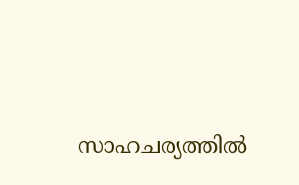സാഹചര്യത്തിൽ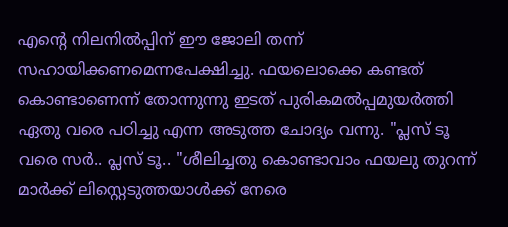എന്റെ നിലനിൽപ്പിന് ഈ ജോലി തന്ന് സഹായിക്കണമെന്നപേക്ഷിച്ചു. ഫയലൊക്കെ കണ്ടത് കൊണ്ടാണെന്ന് തോന്നുന്നു ഇടത് പുരികമൽപ്പമുയർത്തി ഏതു വരെ പഠിച്ചു എന്ന അടുത്ത ചോദ്യം വന്നു. "പ്ലസ് ടൂ വരെ സർ.. പ്ലസ് ടൂ.. "ശീലിച്ചതു കൊണ്ടാവാം ഫയലു തുറന്ന് മാർക്ക് ലിസ്റ്റെടുത്തയാൾക്ക് നേരെ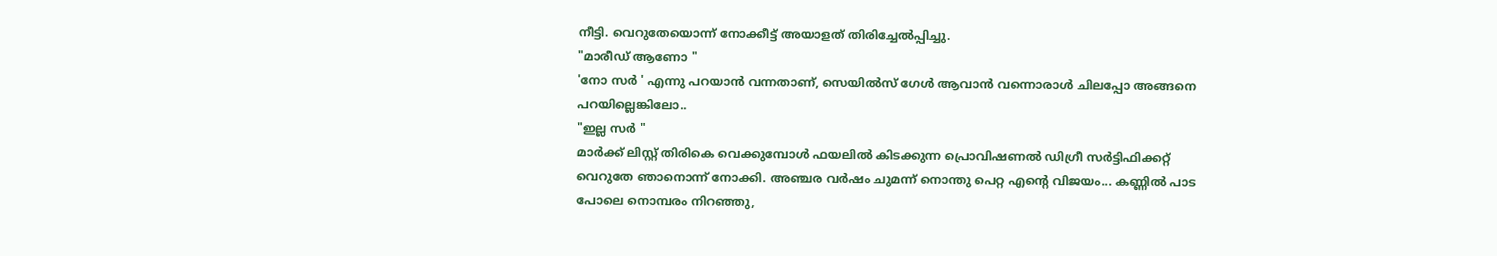നീട്ടി. വെറുതേയൊന്ന് നോക്കീട്ട് അയാളത് തിരിച്ചേൽപ്പിച്ചു.
"മാരീഡ് ആണോ "
'നോ സർ ' എന്നു പറയാൻ വന്നതാണ്, സെയിൽസ് ഗേൾ ആവാൻ വന്നൊരാൾ ചിലപ്പോ അങ്ങനെ പറയില്ലെങ്കിലോ..
"ഇല്ല സർ "
മാർക്ക് ലിസ്റ്റ് തിരികെ വെക്കുമ്പോൾ ഫയലിൽ കിടക്കുന്ന പ്രൊവിഷണൽ ഡിഗ്രീ സർട്ടിഫിക്കറ്റ് വെറുതേ ഞാനൊന്ന് നോക്കി. അഞ്ചര വർഷം ചുമന്ന് നൊന്തു പെറ്റ എന്റെ വിജയം... കണ്ണിൽ പാട പോലെ നൊമ്പരം നിറഞ്ഞു,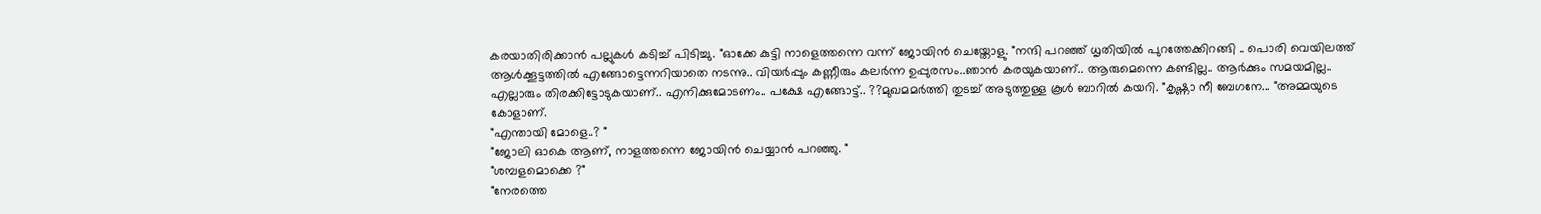കരയാതിരിക്കാൻ പല്ലുകൾ കടിച്ച് പിടിച്ചു. "ഓക്കേ കുട്ടി നാളെത്തന്നെ വന്ന് ജോയിൻ ചെയ്തോളു. "നന്ദി പറഞ്ഞ് ധൃതിയിൽ പുറത്തേക്കിറങ്ങി .. പൊരി വെയിലത്ത്‌ ആൾക്കൂട്ടത്തിൽ എങ്ങോട്ടെന്നറിയാതെ നടന്നു.. വിയർപ്പും കണ്ണീരും കലർന്ന ഉപ്പുരസം..ഞാൻ കരയുകയാണ്.. ആരുമെന്നെ കണ്ടില്ല.. ആർക്കും സമയമില്ല.. എല്ലാരും തിരക്കിട്ടോടുകയാണ്.. എനിക്കുമോടണം.. പക്ഷേ എങ്ങോട്ട്.. ??മുഖമമർത്തി തുടച്ച് അടുത്തുള്ള കൂൾ ബാറിൽ കയറി. "കൃഷ്ണാ നീ ബേഗനേ... "അമ്മയുടെ കോളാണ്.
"എന്തായി മോളെ..? "
"ജോലി ഓകെ ആണ്, നാളത്തന്നെ ജോയിൻ ചെയ്യാൻ പറഞ്ഞു. "
"ശമ്പളമൊക്കെ ?"
"നേരത്തെ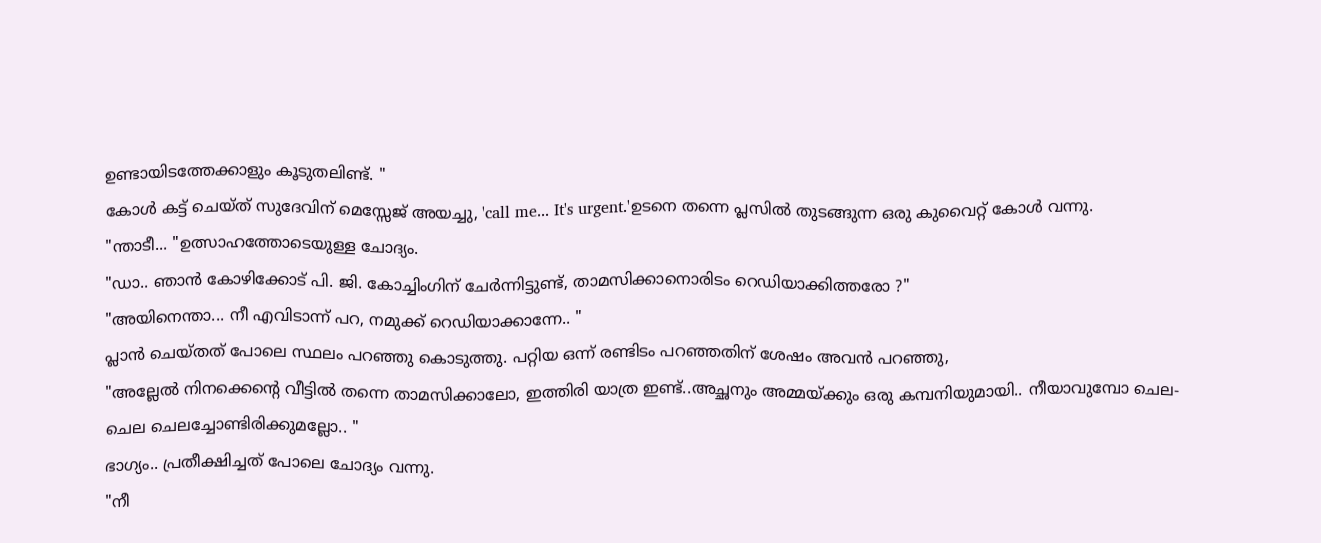ഉണ്ടായിടത്തേക്കാളും കൂടുതലിണ്ട്. "
കോൾ കട്ട് ചെയ്ത് സുദേവിന് മെസ്സേജ് അയച്ചു, 'call me... It's urgent.'ഉടനെ തന്നെ പ്ലസിൽ തുടങ്ങുന്ന ഒരു കുവൈറ്റ്‌ കോൾ വന്നു.
"ന്താടീ... "ഉത്സാഹത്തോടെയുള്ള ചോദ്യം.
"ഡാ.. ഞാൻ കോഴിക്കോട് പി. ജി. കോച്ചിംഗിന് ചേർന്നിട്ടുണ്ട്, താമസിക്കാനൊരിടം റെഡിയാക്കിത്തരോ ?"
"അയിനെന്താ... നീ എവിടാന്ന് പറ, നമുക്ക് റെഡിയാക്കാന്നേ.. "
പ്ലാൻ ചെയ്തത് പോലെ സ്ഥലം പറഞ്ഞു കൊടുത്തു. പറ്റിയ ഒന്ന് രണ്ടിടം പറഞ്ഞതിന് ശേഷം അവൻ പറഞ്ഞു,
"അല്ലേൽ നിനക്കെന്റെ വീട്ടിൽ തന്നെ താമസിക്കാലോ, ഇത്തിരി യാത്ര ഇണ്ട്..അച്ഛനും അമ്മയ്ക്കും ഒരു കമ്പനിയുമായി.. നീയാവുമ്പോ ചെല-ചെല ചെലച്ചോണ്ടിരിക്കുമല്ലോ.. "
ഭാഗ്യം.. പ്രതീക്ഷിച്ചത് പോലെ ചോദ്യം വന്നു.
"നീ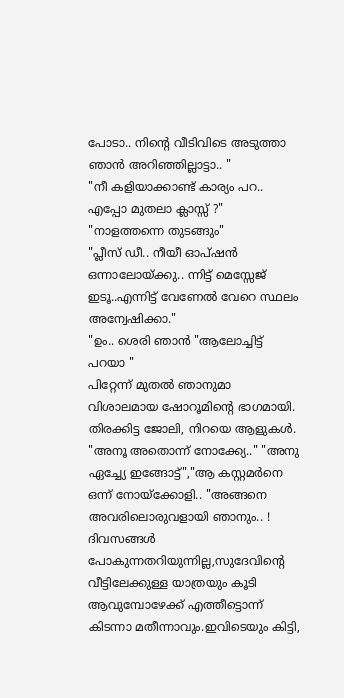പോടാ.. നിന്റെ വീടിവിടെ അടുത്താ ഞാൻ അറിഞ്ഞില്ലാട്ടാ.. "
"നീ കളിയാക്കാണ്ട് കാര്യം പറ.. എപ്പോ മുതലാ ക്ലാസ്സ്‌ ?"
"നാളത്തന്നെ തുടങ്ങും"
"പ്ലീസ് ഡീ.. നീയീ ഓപ്ഷൻ ഒന്നാലോയ്ക്കു.. ന്നിട്ട് മെസ്സേജ് ഇടൂ..എന്നിട്ട് വേണേൽ വേറെ സ്ഥലം അന്വേഷിക്കാ."
"ഉം.. ശെരി ഞാൻ "ആലോച്ചിട്ട് പറയാ "
പിറ്റേന്ന് മുതൽ ഞാനുമാ വിശാലമായ ഷോറൂമിന്റെ ഭാഗമായി. തിരക്കിട്ട ജോലി, നിറയെ ആളുകൾ. "അനൂ അതൊന്ന് നോക്ക്യേ.." "അനു ഏച്ച്യേ ഇങ്ങോട്ട്","ആ കസ്റ്റമർനെ ഒന്ന് നോയ്ക്കോളി.. "അങ്ങനെ അവരിലൊരുവളായി ഞാനും.. ! ദിവസങ്ങൾ പോകുന്നതറിയുന്നില്ല,സുദേവിന്റെ വീട്ടിലേക്കുള്ള യാത്രയും കൂടി ആവുമ്പോഴേക്ക് എത്തീട്ടൊന്ന് കിടന്നാ മതീന്നാവും.ഇവിടെയും കിട്ടി,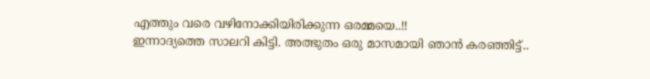എത്തും വരെ വഴിനോക്കിയിരിക്കുന്ന ഒരമ്മയെ..!!
ഇന്നാദ്യത്തെ സാലറി കിട്ടി. അത്ഭുതം ഒരു മാസമായി ഞാൻ കരഞ്ഞിട്ട്..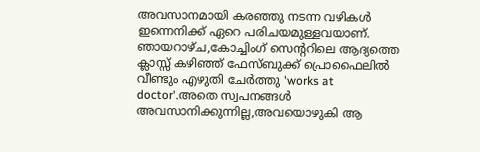അവസാനമായി കരഞ്ഞു നടന്ന വഴികൾ ഇന്നെനിക്ക് ഏറെ പരിചയമുള്ളവയാണ്.
ഞായറാഴ്ച,കോച്ചിംഗ് സെന്ററിലെ ആദ്യത്തെ ക്ലാസ്സ്‌ കഴിഞ്ഞ് ഫേസ്ബുക്ക് പ്രൊഫൈലിൽ വീണ്ടും എഴുതി ചേർത്തു 'works at doctor'.അതെ സ്വപനങ്ങൾ അവസാനിക്കുന്നില്ല,അവയൊഴുകി ആ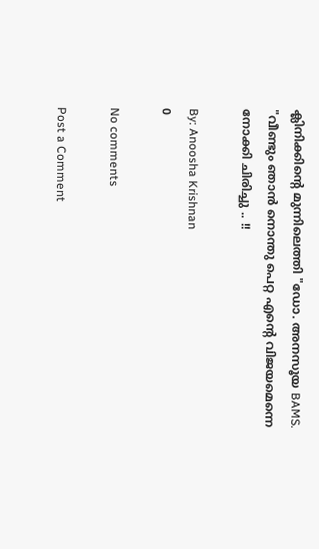ക്ലിനിക്കിന്റെ മുന്നിലെത്തി "ഡോ. അനസൂയ BAMS. "വീണ്ടും ഞാൻ നൊന്തു പെറ്റ എന്റെ വിജയമെന്നെ നോക്കി ചിരിച്ചു .. !!

By: Anoosha Krishnan
0

No comments

Post a Comment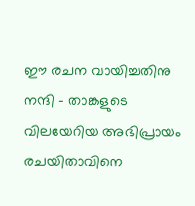ഈ രചന വായിച്ചതിനു നന്ദി - താങ്കളുടെ വിലയേറിയ അഭിപ്രായം രചയിതാവിനെ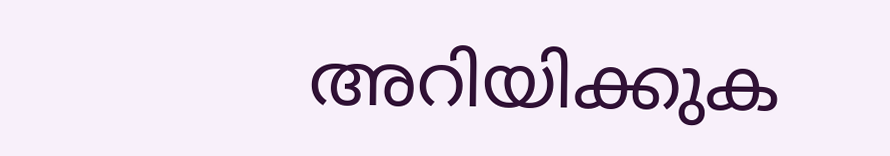അറിയിക്കുക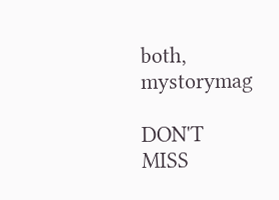both, mystorymag

DON'T MISS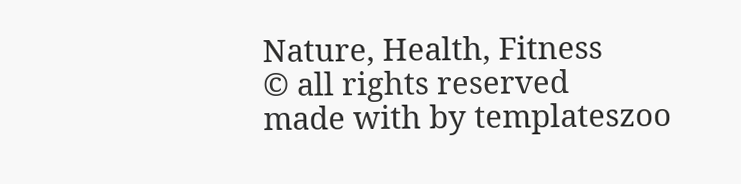Nature, Health, Fitness
© all rights reserved
made with by templateszoo